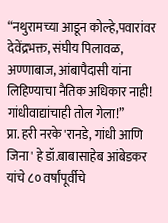“नथुरामच्या आडून कोल्हे,पवारांवर देवेंद्रभक्त, संघीय पिलावळ, अण्णाबाज, आंबापैदासी यांना लिहिण्याचा नैतिक अधिकार नाही! गांधीवाद्यांचाही तोल गेला!”
प्रा. हरी नरके 'रानडे, गांधी आणि जिना' हे डॉ.बाबासाहेब आंबेडकर यांचे ८० वर्षांपूर्वीचे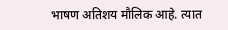भाषण अतिशय मौलिक आहे. त्यात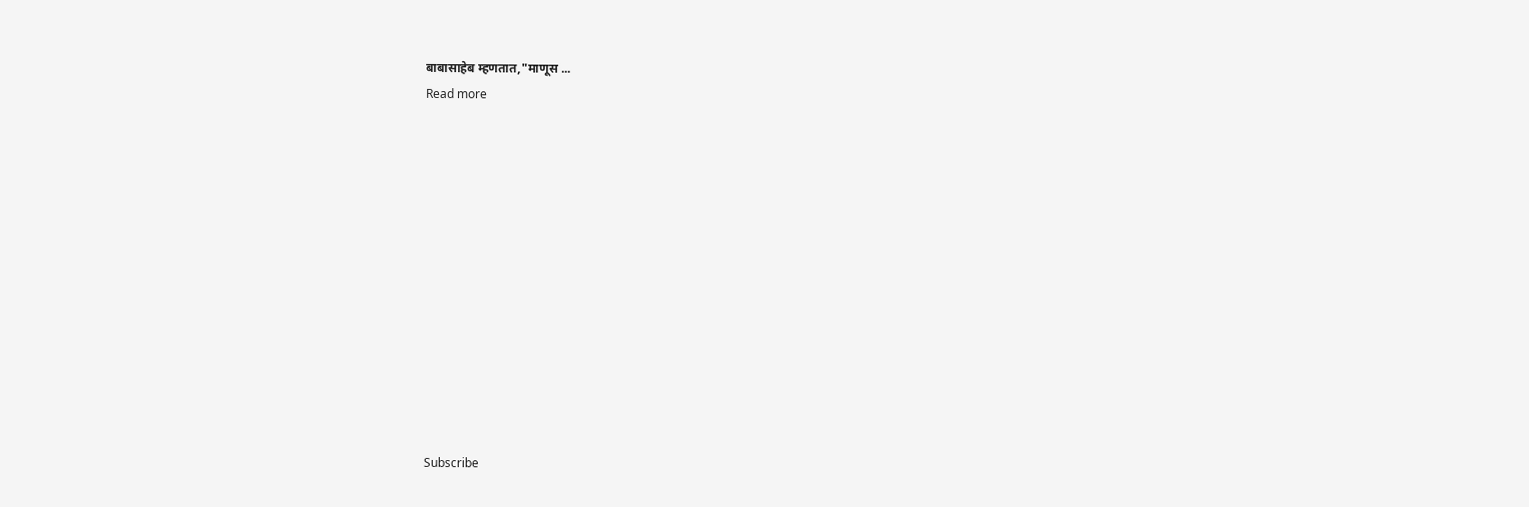बाबासाहेब म्हणतात,"माणूस ...
Read more













Subscribe